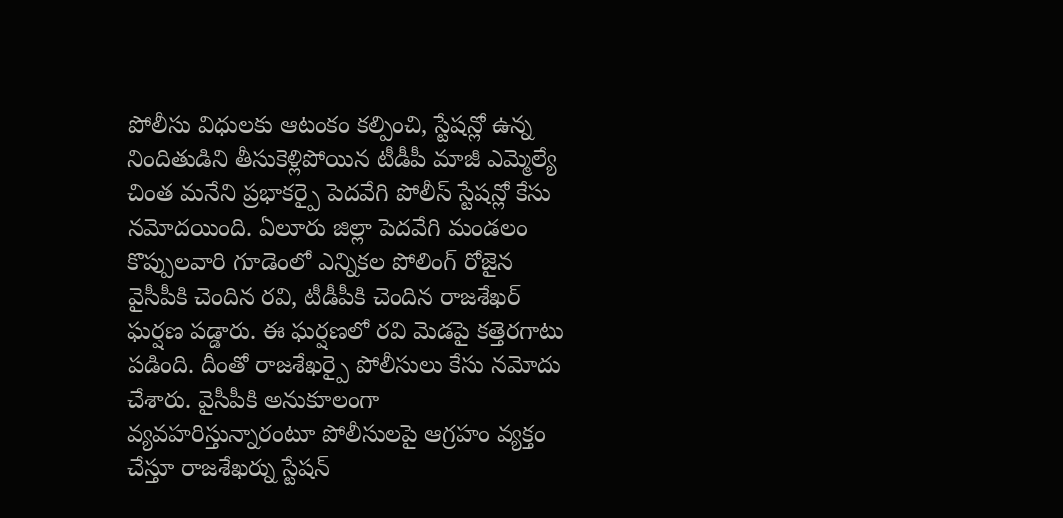పోలీసు విధులకు ఆటంకం కల్పించి, స్టేషన్లో ఉన్న నిందితుడిని తీసుకెళ్లిపోయిన టీడీపీ మాజీ ఎమ్మెల్యే చింత మనేని ప్రభాకర్పై పెదవేగి పోలీస్ స్టేషన్లో కేసు నమోదయింది. ఏలూరు జిల్లా పెదవేగి మండలం కొప్పులవారి గూడెంలో ఎన్నికల పోలింగ్ రోజైన వైసీపీకి చెందిన రవి, టీడీపీకి చెందిన రాజశేఖర్ ఘర్షణ పడ్డారు. ఈ ఘర్షణలో రవి మెడపై కత్తెరగాటు పడింది. దీంతో రాజశేఖర్పై పోలీసులు కేసు నమోదు చేశారు. వైసీపీకి అనుకూలంగా వ్యవహరిస్తున్నారంటూ పోలీసులపై ఆగ్రహం వ్యక్తం చేస్తూ రాజశేఖర్ను స్టేషన్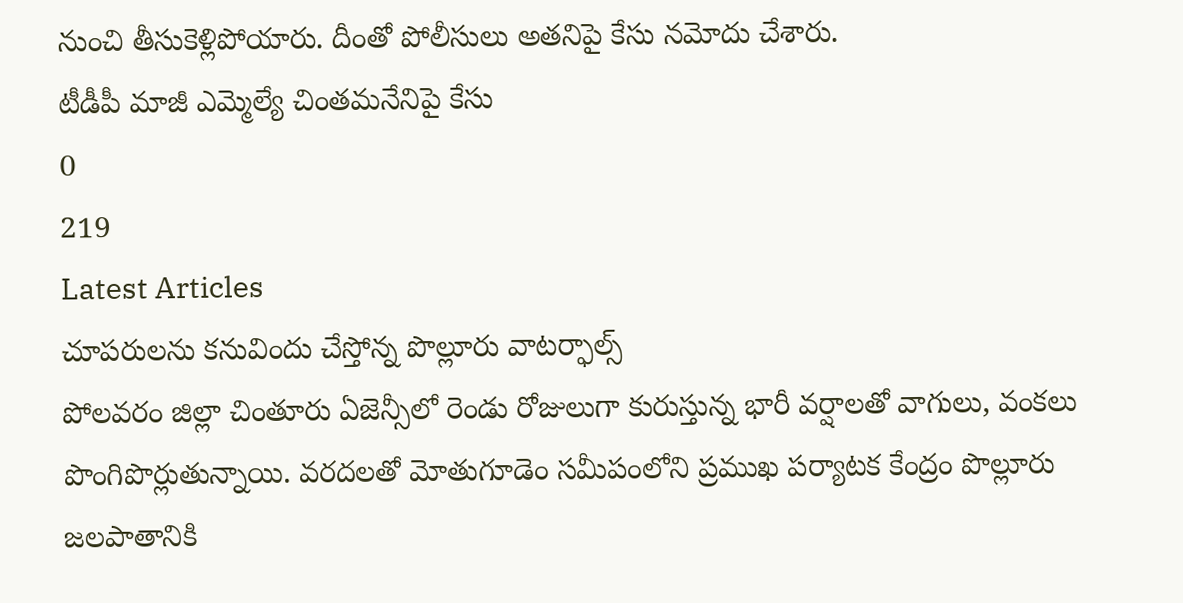నుంచి తీసుకెళ్లిపోయారు. దీంతో పోలీసులు అతనిపై కేసు నమోదు చేశారు.
టీడీపీ మాజీ ఎమ్మెల్యే చింతమనేనిపై కేసు
0
219
Latest Articles
చూపరులను కనువిందు చేస్తోన్న పొల్లూరు వాటర్ఫాల్స్
పోలవరం జిల్లా చింతూరు ఏజెన్సీలో రెండు రోజులుగా కురుస్తున్న భారీ వర్షాలతో వాగులు, వంకలు పొంగిపొర్లుతున్నాయి. వరదలతో మోతుగూడెం సమీపంలోని ప్రముఖ పర్యాటక కేంద్రం పొల్లూరు జలపాతానికి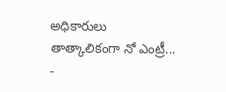అధికారులు తాత్కాలికంగా నో ఎంట్రీ...
-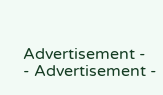Advertisement -
- Advertisement -